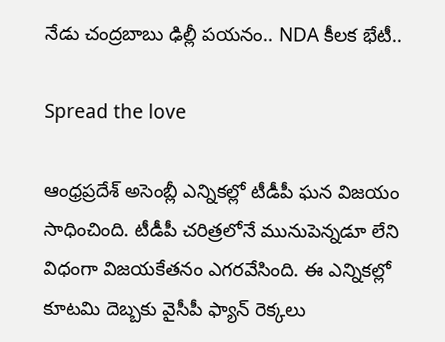నేడు చంద్రబాబు ఢిల్లీ పయనం.. NDA కీలక భేటీ..

Spread the love

ఆంధ్రప్రదేశ్ అసెంబ్లీ ఎన్నికల్లో టీడీపీ ఘన విజయం సాధించింది. టీడీపీ చరిత్రలోనే మునుపెన్నడూ లేని విధంగా విజయకేతనం ఎగరవేసింది. ఈ ఎన్నికల్లో కూటమి దెబ్బకు వైసీపీ ఫ్యాన్ రెక్కలు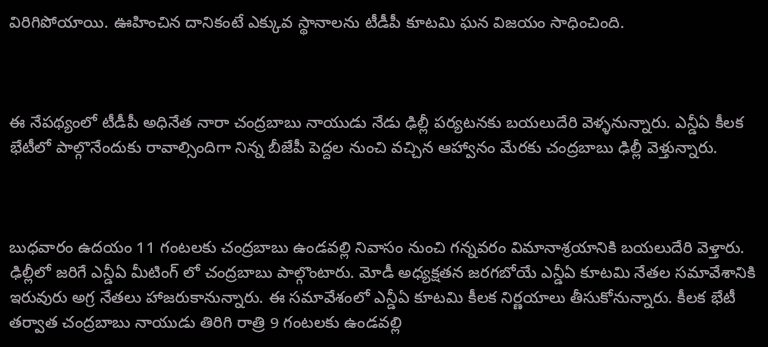విరిగిపోయాయి. ఊహించిన దానికంటే ఎక్కువ స్థానాలను టీడీపీ కూటమి ఘన విజయం సాధించింది.



ఈ నేపథ్యంలో టీడీపీ అధినేత నారా చంద్రబాబు నాయుడు నేడు ఢిల్లీ పర్యటనకు బయలుదేరి వెళ్ళనున్నారు. ఎన్డీఏ కీలక భేటీలో పాల్గొనేందుకు రావాల్సిందిగా నిన్న బీజేపీ పెద్దల నుంచి వచ్చిన ఆహ్వానం మేరకు చంద్రబాబు ఢిల్లీ వెళ్తున్నారు.



బుధవారం ఉదయం 11 గంటలకు చంద్రబాబు ఉండవల్లి నివాసం నుంచి గన్నవరం విమానాశ్రయానికి బయలుదేరి వెళ్తారు. ఢిల్లీలో జరిగే ఎన్డీఏ మీటింగ్ లో చంద్రబాబు పాల్గొంటారు. మోడీ అధ్యక్షతన జరగబోయే ఎన్డీఏ కూటమి నేతల సమావేశానికి ఇరువురు అగ్ర నేతలు హాజరుకానున్నారు. ఈ సమావేశంలో ఎన్డీఏ కూటమి కీలక నిర్ణయాలు తీసుకోనున్నారు. కీలక భేటీ తర్వాత చంద్రబాబు నాయుడు తిరిగి రాత్రి 9 గంటలకు ఉండవల్లి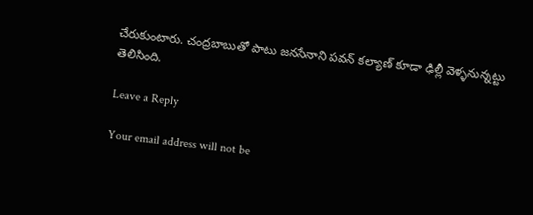చేరుకుంటారు. చంద్రబాబుతో పాటు జనసేనాని పవన్ కల్యాణ్ కూడా ఢిల్లీ వెళ్ళనున్నట్టు తెలిసింది.

Leave a Reply

Your email address will not be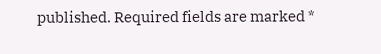published. Required fields are marked *